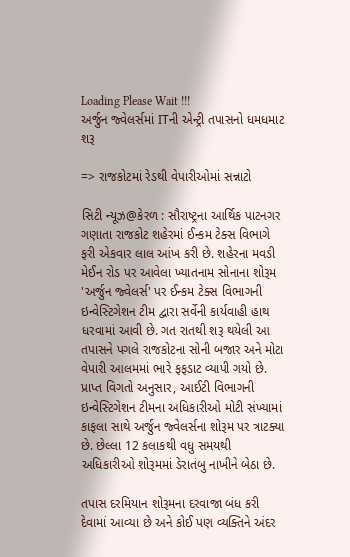Loading Please Wait !!!
અર્જુન જ્વેલર્સમાં ITની એન્ટ્રી તપાસનો ધમધમાટ શરૂ

=> રાજકોટમાં રેડથી વેપારીઓમાં સન્નાટો

સિટી ન્યૂઝ@કેરળ : સૌરાષ્ટ્રના આર્થિક પાટનગર ગણાતા રાજકોટ શહેરમાં ઈન્કમ ટેક્સ વિભાગે ફરી એકવાર લાલ આંખ કરી છે. શહેરના મવડી મેઈન રોડ પર આવેલા ખ્યાતનામ સોનાના શોરૂમ 'અર્જુન જ્વેલર્સ' પર ઈન્કમ ટેક્સ વિભાગની ઇન્વેસ્ટિગેશન ટીમ દ્વારા સર્વેની કાર્યવાહી હાથ ધરવામાં આવી છે. ગત રાતથી શરૂ થયેલી આ તપાસને પગલે રાજકોટના સોની બજાર અને મોટા વેપારી આલમમાં ભારે ફફડાટ વ્યાપી ગયો છે. પ્રાપ્ત વિગતો અનુસાર, આઈટી વિભાગની ઇન્વેસ્ટિગેશન ટીમના અધિકારીઓ મોટી સંખ્યામાં કાફલા સાથે અર્જુન જ્વેલર્સના શોરૂમ પર ત્રાટક્યા છે. છેલ્લા 12 કલાકથી વધુ સમયથી અધિકારીઓ શોરૂમમાં ડેરાતંબુ નાખીને બેઠા છે.

તપાસ દરમિયાન શોરૂમના દરવાજા બંધ કરી દેવામાં આવ્યા છે અને કોઈ પણ વ્યક્તિને અંદર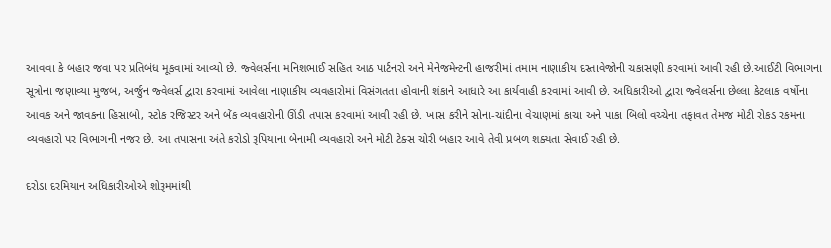આવવા કે બહાર જવા પર પ્રતિબંધ મૂકવામાં આવ્યો છે. જ્વેલર્સના મનિશભાઈ સહિત આઠ પાર્ટનરો અને મેનેજમેન્ટની હાજરીમાં તમામ નાણાકીય દસ્તાવેજોની ચકાસણી કરવામાં આવી રહી છે.આઈટી વિભાગના સૂત્રોના જણાવ્યા મુજબ, અર્જુન જ્વેલર્સ દ્વારા કરવામાં આવેલા નાણાકીય વ્યવહારોમાં વિસંગતતા હોવાની શંકાને આધારે આ કાર્યવાહી કરવામાં આવી છે. અધિકારીઓ દ્વારા જ્વેલર્સના છેલ્લા કેટલાક વર્ષોના આવક અને જાવકના હિસાબો, સ્ટોક રજિસ્ટર અને બેંક વ્યવહારોની ઊંડી તપાસ કરવામાં આવી રહી છે. ખાસ કરીને સોના-ચાંદીના વેચાણમાં કાચા અને પાકા બિલો વચ્ચેના તફાવત તેમજ મોટી રોકડ રકમના વ્યવહારો પર વિભાગની નજર છે. આ તપાસના અંતે કરોડો રૂપિયાના બેનામી વ્યવહારો અને મોટી ટેક્સ ચોરી બહાર આવે તેવી પ્રબળ શક્યતા સેવાઈ રહી છે.

દરોડા દરમિયાન અધિકારીઓએ શોરૂમમાંથી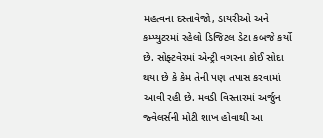મહત્વના દસ્તાવેજો, ડાયરીઓ અને કમ્પ્યુટરમાં રહેલો ડિજિટલ ડેટા કબજે કર્યો છે. સોફ્ટવેરમાં એન્ટ્રી વગરના કોઈ સોદા થયા છે કે કેમ તેની પણ તપાસ કરવામાં આવી રહી છે. મવડી વિસ્તારમાં અર્જુન જ્વેલર્સની મોટી શાખ હોવાથી આ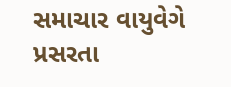સમાચાર વાયુવેગે પ્રસરતા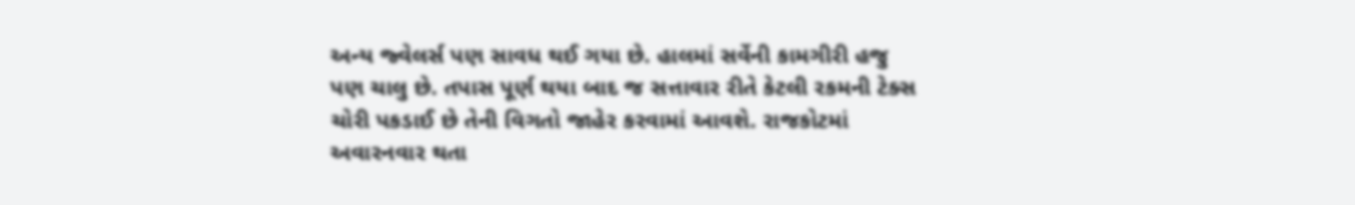અન્ય જ્વેલર્સ પણ સાવધ થઈ ગયા છે. હાલમાં સર્વેની કામગીરી હજુ પણ ચાલુ છે. તપાસ પૂર્ણ થયા બાદ જ સત્તાવાર રીતે કેટલી રકમની ટેક્સ ચોરી પકડાઈ છે તેની વિગતો જાહેર કરવામાં આવશે. રાજકોટમાં અવારનવાર થતા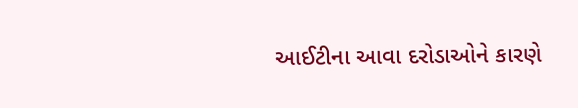આઈટીના આવા દરોડાઓને કારણે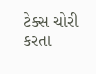ટેક્સ ચોરી કરતા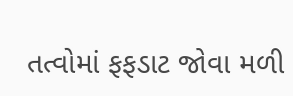તત્વોમાં ફફડાટ જોવા મળી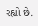રહ્યો છે.